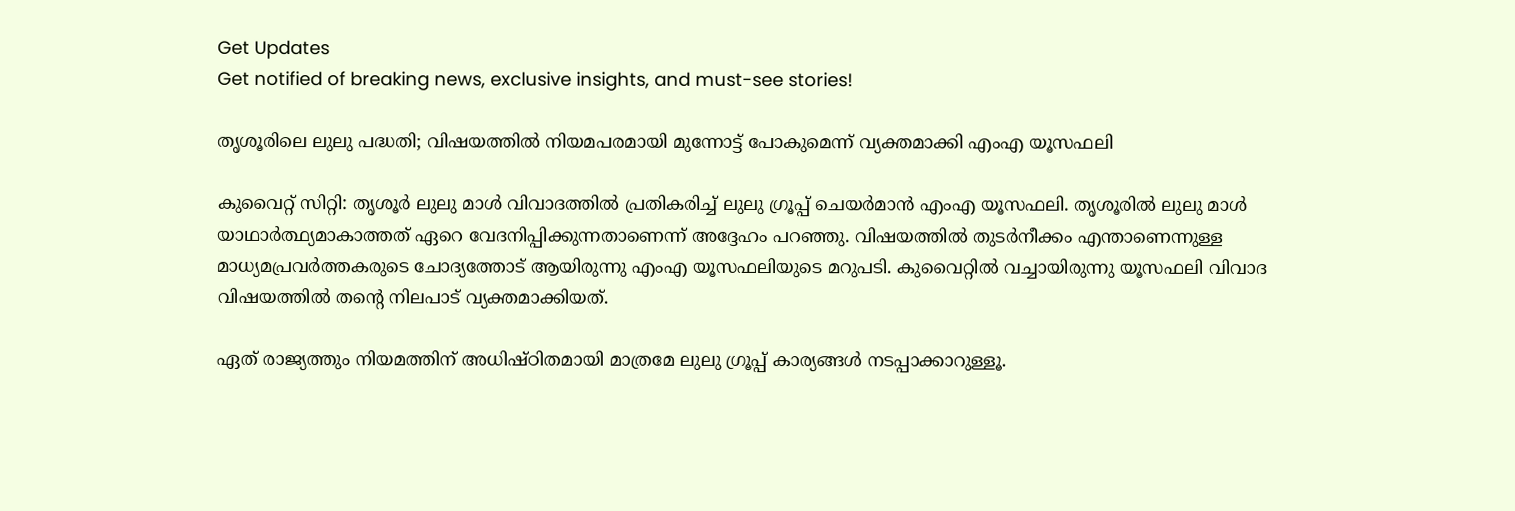Get Updates
Get notified of breaking news, exclusive insights, and must-see stories!

തൃശൂരിലെ ലുലു പദ്ധതി; വിഷയത്തിൽ നിയമപരമായി മുന്നോട്ട് പോകുമെന്ന് വ്യക്തമാക്കി എംഎ യൂസഫലി

കുവൈറ്റ് സിറ്റി: തൃശൂർ ലുലു മാൾ വിവാദത്തിൽ പ്രതികരിച്ച് ലുലു ഗ്രൂപ്പ് ചെയർമാൻ എംഎ യൂസഫലി. തൃശൂരിൽ ലുലു മാൾ യാഥാർത്ഥ്യമാകാത്തത് ഏറെ വേദനിപ്പിക്കുന്നതാണെന്ന് അദ്ദേഹം പറഞ്ഞു. വിഷയത്തിൽ തുടർനീക്കം എന്താണെന്നുള്ള മാധ്യമപ്രവർത്തകരുടെ ചോദ്യത്തോട് ആയിരുന്നു എംഎ യൂസഫലിയുടെ മറുപടി. കുവൈറ്റിൽ വച്ചായിരുന്നു യൂസഫലി വിവാദ വിഷയത്തിൽ തന്റെ നിലപാട് വ്യക്തമാക്കിയത്.

ഏത് രാജ്യത്തും നിയമത്തിന് അധിഷ്‌ഠിതമായി മാത്രമേ ലുലു ഗ്രൂപ്പ് കാര്യങ്ങൾ നടപ്പാക്കാറുള്ളൂ.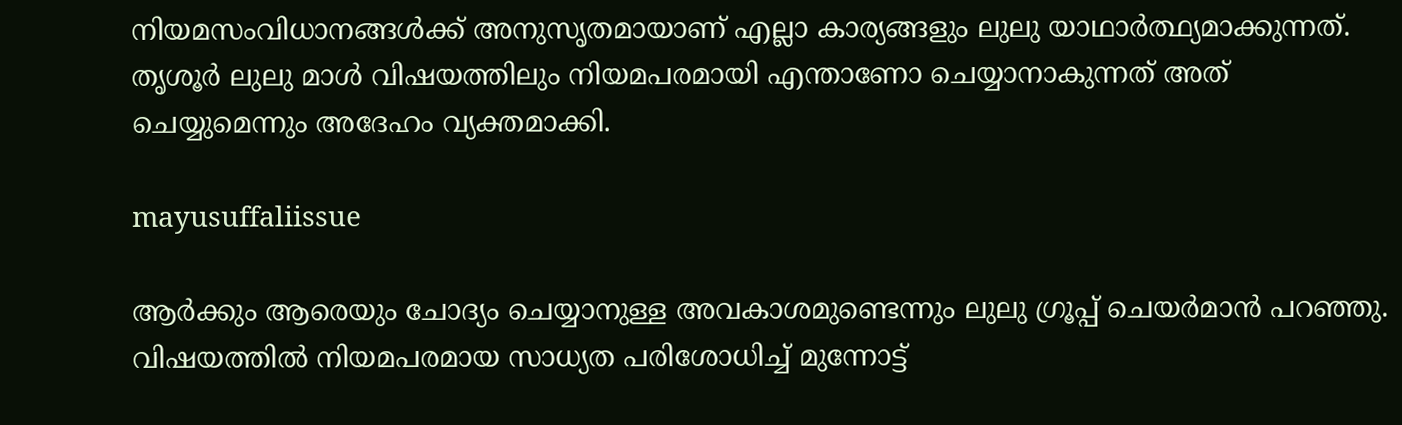നിയമസംവിധാനങ്ങൾക്ക് അനുസൃതമായാണ് എല്ലാ കാര്യങ്ങളും ലുലു യാഥാർത്ഥ്യമാക്കുന്നത്. തൃശൂർ ലുലു മാൾ വിഷയത്തിലും നിയമപരമായി എന്താണോ ചെയ്യാനാകുന്നത് അത് ചെയ്യുമെന്നും അദേഹം വ്യക്തമാക്കി.

mayusuffaliissue

ആർക്കും ആരെയും ചോദ്യം ചെയ്യാനുള്ള അവകാശമുണ്ടെന്നും ലുലു ഗ്രൂപ്പ് ചെയർമാൻ പറഞ്ഞു. വിഷയത്തിൽ നിയമപരമായ സാധ്യത പരിശോധിച്ച് മുന്നോട്ട്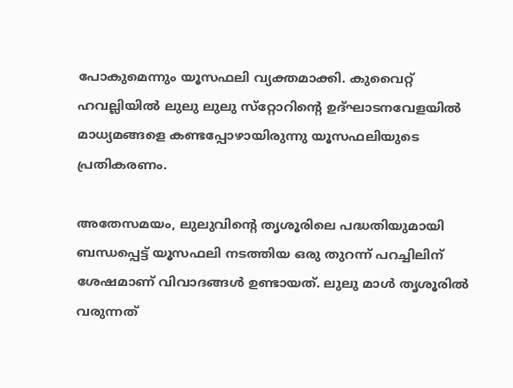പോകുമെന്നും യൂസഫലി വ്യക്തമാക്കി. കുവൈറ്റ് ഹവല്ലിയിൽ ലുലു ലുലു സ്‌റ്റോറിന്റെ ഉദ്ഘാടനവേളയിൽ മാധ്യമങ്ങളെ കണ്ടപ്പോഴായിരുന്നു യൂസഫലിയുടെ പ്രതികരണം.

അതേസമയം, ലുലുവിന്റെ തൃശൂരിലെ പദ്ധതിയുമായി ബന്ധപ്പെട്ട് യൂസഫലി നടത്തിയ ഒരു തുറന്ന് പറച്ചിലിന് ശേഷമാണ് വിവാദങ്ങൾ ഉണ്ടായത്. ലുലു മാൾ തൃശൂരിൽ വരുന്നത്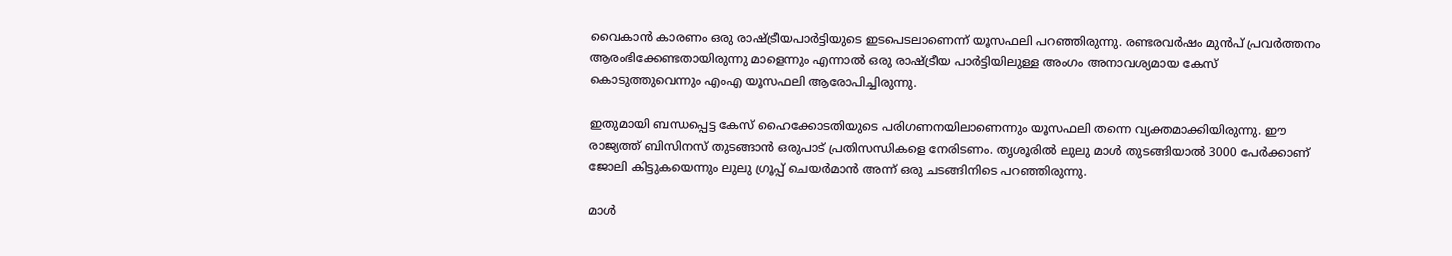വൈകാൻ കാരണം ഒരു രാഷ്ട്രീയപാർട്ടിയുടെ ഇടപെടലാണെന്ന് യൂസഫലി പറഞ്ഞിരുന്നു. രണ്ടരവർഷം മുൻപ് പ്രവർത്തനം ആരംഭിക്കേണ്ടതായിരുന്നു മാളെന്നും എന്നാൽ ഒരു രാഷ്ട്രീയ പാർട്ടിയിലുള്ള അംഗം അനാവശ്യമായ കേസ് കൊടുത്തുവെന്നും എംഎ യൂസഫലി ആരോപിച്ചിരുന്നു.

ഇതുമായി ബന്ധപ്പെട്ട കേസ് ഹൈക്കോടതിയുടെ പരിഗണനയിലാണെന്നും യൂസഫലി തന്നെ വ്യക്തമാക്കിയിരുന്നു. ഈ രാജ്യത്ത് ബിസിനസ് തുടങ്ങാൻ ഒരുപാട് പ്രതിസന്ധികളെ നേരിടണം. തൃശൂരിൽ ലുലു മാൾ തുടങ്ങിയാൽ 3000 പേർക്കാണ് ജോലി കിട്ടുകയെന്നും ലുലു ഗ്രൂപ്പ് ചെയർമാൻ അന്ന് ഒരു ചടങ്ങിനിടെ പറഞ്ഞിരുന്നു.

മാൾ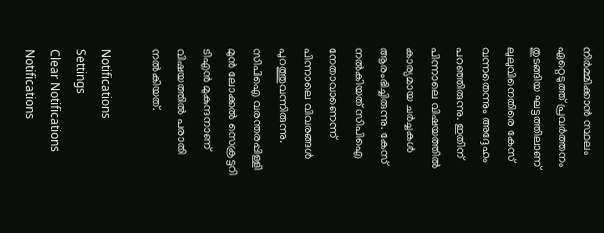നിർമ്മിക്കാൻ സ്ഥലം ഏറ്റെടുത്ത് പ്രവർത്തനം തുടങ്ങിയ ഘട്ടത്തിലാണ് ലുലുവിനെതിരെ കേസ് വന്നതെന്നും അദ്ദേഹം പറഞ്ഞിരുന്നു. ഇതിന് പിന്നാലെ വിഷയത്തിൽ കാര്യമായ ചർച്ചകൾ ആരംഭിച്ചിരുന്നു. കേസ് നൽകിയത് സിപിഐ നേതാവാണെന്ന് പിന്നാലെ വിവരങ്ങൾ പുറത്തുവന്നിരുന്നു. സിപിഐ വരന്തരപ്പിള്ളി മുന്‍ ലോക്കല്‍ സെക്രട്ടറി ടിഎന്‍ മുകുന്ദനാണ് വിഷയത്തിൽ പരാതി നല്‍കിയത്.

Notifications
Settings
Clear Notifications
Notifications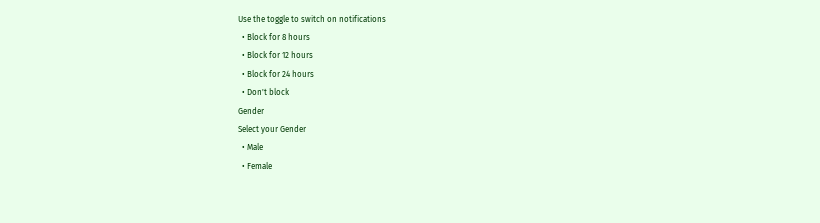Use the toggle to switch on notifications
  • Block for 8 hours
  • Block for 12 hours
  • Block for 24 hours
  • Don't block
Gender
Select your Gender
  • Male
  • Female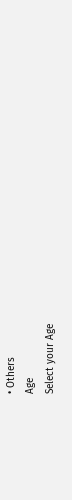• Others
Age
Select your Age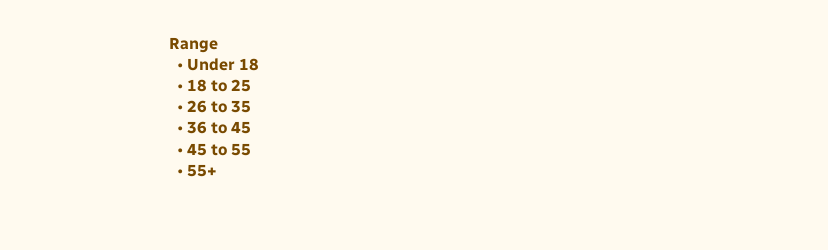Range
  • Under 18
  • 18 to 25
  • 26 to 35
  • 36 to 45
  • 45 to 55
  • 55+